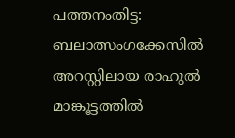പത്തനംതിട്ട: ബലാത്സംഗക്കേസിൽ അറസ്റ്റിലായ രാഹുൽ മാങ്കൂട്ടത്തിൽ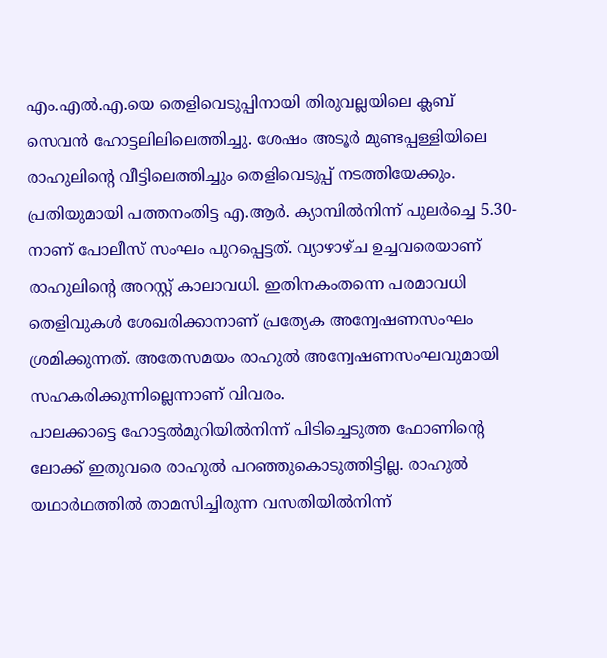എം.എൽ.എ.യെ തെളിവെടുപ്പിനായി തിരുവല്ലയിലെ ക്ലബ് സെവൻ ഹോട്ടലിലിലെത്തിച്ചു. ശേഷം അടൂർ മുണ്ടപ്പള്ളിയിലെ രാഹുലിന്റെ വീട്ടിലെത്തിച്ചും തെളിവെടുപ്പ് നടത്തിയേക്കും. പ്രതിയുമായി പത്തനംതിട്ട എ.ആർ. ക്യാമ്പിൽനിന്ന് പുലർച്ചെ 5.30-നാണ് പോലീസ് സംഘം പുറപ്പെട്ടത്. വ്യാഴാഴ്ച ഉച്ചവരെയാണ് രാഹുലിന്റെ അറസ്റ്റ് കാലാവധി. ഇതിനകംതന്നെ പരമാവധി തെളിവുകൾ ശേഖരിക്കാനാണ് പ്രത്യേക അന്വേഷണസംഘം ശ്രമിക്കുന്നത്. അതേസമയം രാഹുൽ അന്വേഷണസംഘവുമായി സഹകരിക്കുന്നില്ലെന്നാണ് വിവരം.
പാലക്കാട്ടെ ഹോട്ടൽമുറിയിൽനിന്ന് പിടിച്ചെടുത്ത ഫോണിന്റെ ലോക്ക് ഇതുവരെ രാഹുൽ പറഞ്ഞുകൊടുത്തിട്ടില്ല. രാഹുൽ യഥാർഥത്തിൽ താമസിച്ചിരുന്ന വസതിയിൽനിന്ന്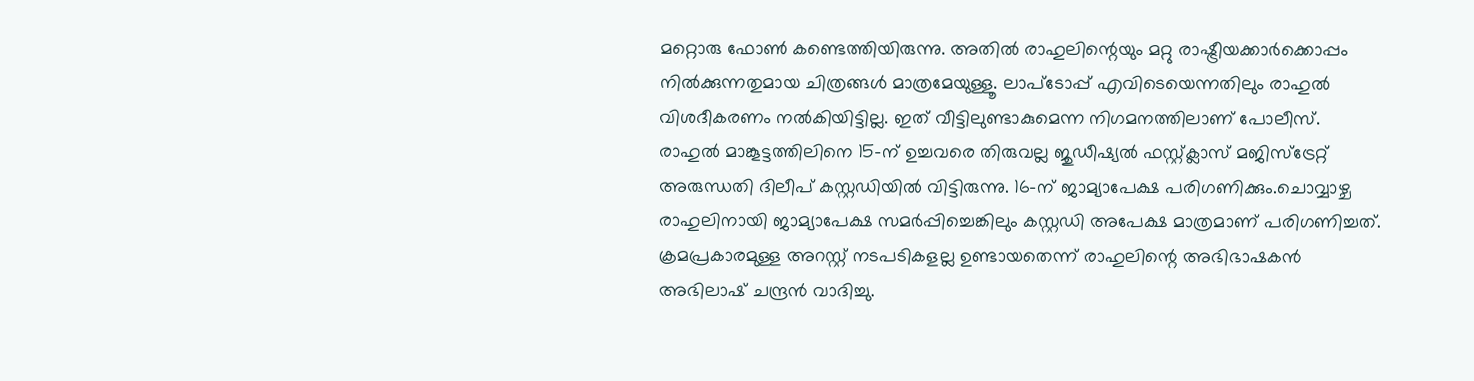മറ്റൊരു ഫോൺ കണ്ടെത്തിയിരുന്നു. അതിൽ രാഹുലിന്റെയും മറ്റു രാഷ്ട്രീയക്കാർക്കൊപ്പം നിൽക്കുന്നതുമായ ചിത്രങ്ങൾ മാത്രമേയുള്ളൂ. ലാപ്ടോപ്പ് എവിടെയെന്നതിലും രാഹുൽ വിശദീകരണം നൽകിയിട്ടില്ല. ഇത് വീട്ടിലുണ്ടാകുമെന്ന നിഗമനത്തിലാണ് പോലീസ്.
രാഹുൽ മാങ്കൂട്ടത്തിലിനെ 15-ന് ഉച്ചവരെ തിരുവല്ല ജുഡീഷ്യൽ ഫസ്റ്റ്ക്ലാസ് മജിസ്ട്രേറ്റ് അരുന്ധതി ദിലീപ് കസ്റ്റഡിയിൽ വിട്ടിരുന്നു. 16-ന് ജാമ്യാപേക്ഷ പരിഗണിക്കും.ചൊവ്വാഴ്ച രാഹുലിനായി ജാമ്യാപേക്ഷ സമർപ്പിച്ചെങ്കിലും കസ്റ്റഡി അപേക്ഷ മാത്രമാണ് പരിഗണിച്ചത്. ക്രമപ്രകാരമുള്ള അറസ്റ്റ് നടപടികളല്ല ഉണ്ടായതെന്ന് രാഹുലിന്റെ അഭിഭാഷകൻ അഭിലാഷ് ചന്ദ്രൻ വാദിച്ചു.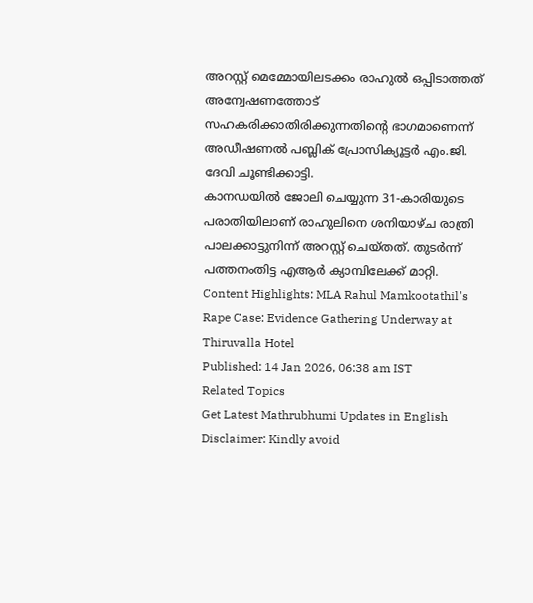അറസ്റ്റ് മെമ്മോയിലടക്കം രാഹുൽ ഒപ്പിടാത്തത് അന്വേഷണത്തോട് സഹകരിക്കാതിരിക്കുന്നതിന്റെ ഭാഗമാണെന്ന് അഡീഷണൽ പബ്ലിക് പ്രോസിക്യൂട്ടർ എം.ജി. ദേവി ചൂണ്ടിക്കാട്ടി.
കാനഡയിൽ ജോലി ചെയ്യുന്ന 31-കാരിയുടെ പരാതിയിലാണ് രാഹുലിനെ ശനിയാഴ്ച രാത്രി പാലക്കാട്ടുനിന്ന് അറസ്റ്റ് ചെയ്തത്. തുടർന്ന് പത്തനംതിട്ട എആർ ക്യാമ്പിലേക്ക് മാറ്റി.
Content Highlights: MLA Rahul Mamkootathil's Rape Case: Evidence Gathering Underway at Thiruvalla Hotel
Published: 14 Jan 2026, 06:38 am IST
Related Topics
Get Latest Mathrubhumi Updates in English
Disclaimer: Kindly avoid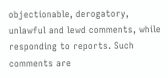objectionable, derogatory, unlawful and lewd comments, while responding to reports. Such comments are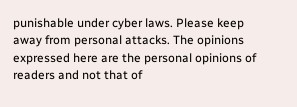punishable under cyber laws. Please keep away from personal attacks. The opinions expressed here are the personal opinions of readers and not that of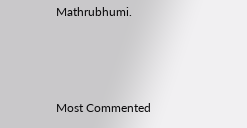Mathrubhumi.



Most Commented